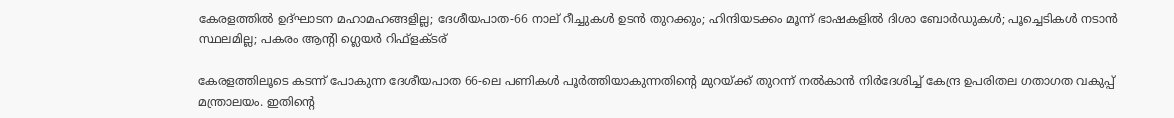കേരളത്തില്‍ ഉദ്ഘാടന മഹാമഹങ്ങളില്ല; ദേശീയപാത-66 നാല് റീച്ചുകള്‍ ഉടന്‍ തുറക്കും; ഹിന്ദിയടക്കം മൂന്ന് ഭാഷകളില്‍ ദിശാ ബോര്‍ഡുകള്‍; പൂച്ചെടികള്‍ നടാന്‍ സ്ഥലമില്ല; പകരം ആന്റി ഗ്ലെയര്‍ റിഫ്‌ളക്ടര്

കേരളത്തിലൂടെ കടന്ന് പോകുന്ന ദേശീയപാത 66-ലെ പണികള്‍ പൂര്‍ത്തിയാകുന്നതിന്റെ മുറയ്ക്ക് തുറന്ന് നല്‍കാന്‍ നിര്‍ദേശിച്ച് കേന്ദ്ര ഉപരിതല ഗതാഗത വകുപ്പ് മന്ത്രാലയം. ഇതിന്റെ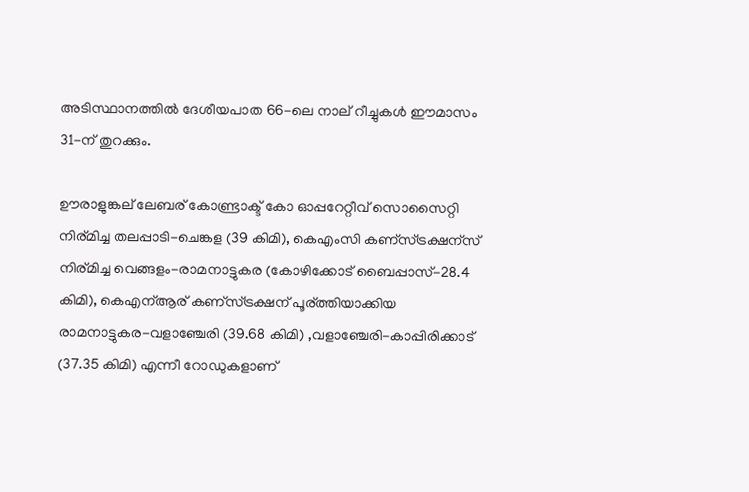അടിസ്ഥാനത്തില്‍ ദേശീയപാത 66-ലെ നാല് റീച്ചുകള്‍ ഈമാസം 31-ന് തുറക്കും.

ഊരാളുങ്കല് ലേബര് കോണ്ട്രാക്ട് കോ ഓപ്പറേറ്റീവ് സൊസൈറ്റി നിര്മിച്ച തലപ്പാടി-ചെങ്കള (39 കിമി), കെഎംസി കണ്സ്ട്രക്ഷന്സ് നിര്മിച്ച വെങ്ങളം-രാമനാട്ടുകര (കോഴിക്കോട് ബൈപ്പാസ്-28.4 കിമി), കെഎന്ആര് കണ്സ്ട്രക്ഷന് പൂര്ത്തിയാക്കിയ രാമനാട്ടുകര-വളാഞ്ചേരി (39.68 കിമി) ,വളാഞ്ചേരി-കാപ്പിരിക്കാട് (37.35 കിമി) എന്നീ റോഡുകളാണ്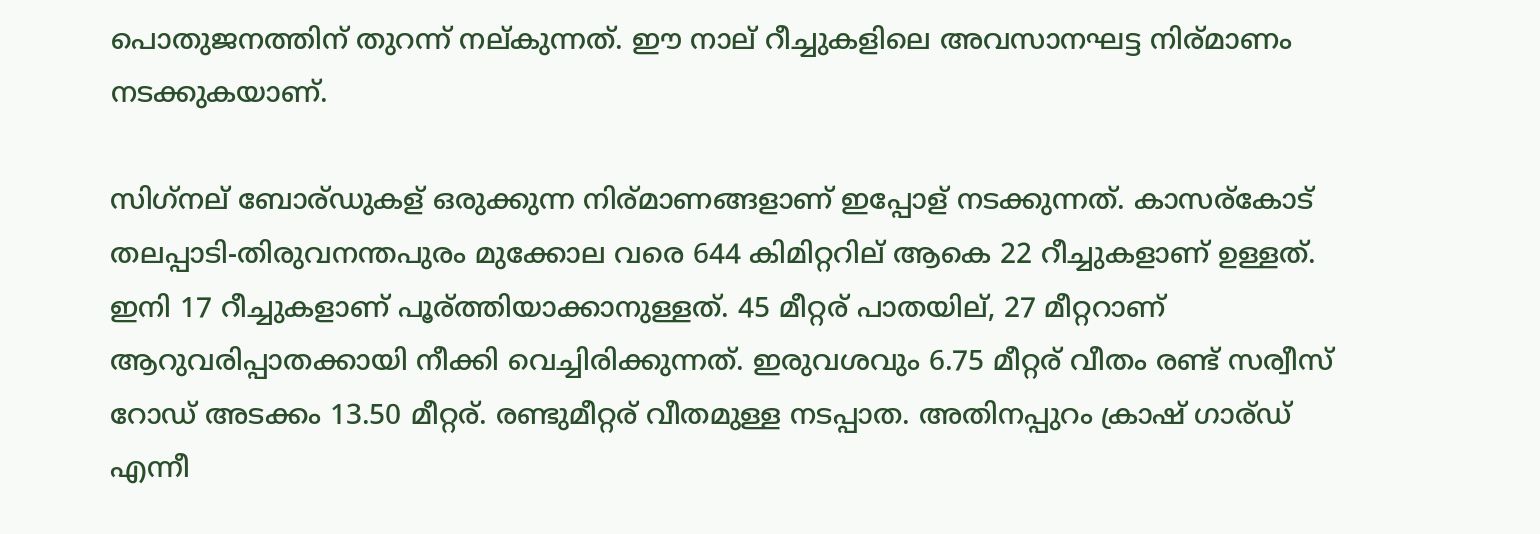പൊതുജനത്തിന് തുറന്ന് നല്കുന്നത്. ഈ നാല് റീച്ചുകളിലെ അവസാനഘട്ട നിര്മാണം നടക്കുകയാണ്.

സിഗ്‌നല് ബോര്ഡുകള് ഒരുക്കുന്ന നിര്മാണങ്ങളാണ് ഇപ്പോള് നടക്കുന്നത്. കാസര്കോട് തലപ്പാടി-തിരുവനന്തപുരം മുക്കോല വരെ 644 കിമിറ്ററില് ആകെ 22 റീച്ചുകളാണ് ഉള്ളത്. ഇനി 17 റീച്ചുകളാണ് പൂര്ത്തിയാക്കാനുള്ളത്. 45 മീറ്റര് പാതയില്, 27 മീറ്ററാണ് ആറുവരിപ്പാതക്കായി നീക്കി വെച്ചിരിക്കുന്നത്. ഇരുവശവും 6.75 മീറ്റര് വീതം രണ്ട് സര്വീസ് റോഡ് അടക്കം 13.50 മീറ്റര്. രണ്ടുമീറ്റര് വീതമുള്ള നടപ്പാത. അതിനപ്പുറം ക്രാഷ് ഗാര്ഡ് എന്നീ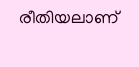രീതിയലാണ്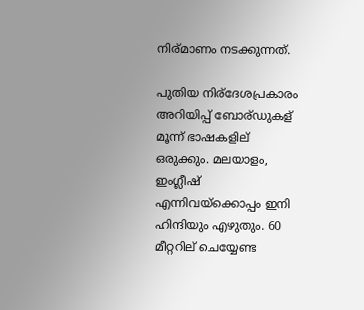നിര്മാണം നടക്കുന്നത്.

പുതിയ നിര്ദേശപ്രകാരം അറിയിപ്പ് ബോര്ഡുകള് മൂന്ന് ഭാഷകളില് ഒരുക്കും. മലയാളം, ഇംഗ്ലീഷ് എന്നിവയ്‌ക്കൊപ്പം ഇനി ഹിന്ദിയും എഴുതും. 60 മീറ്ററില് ചെയ്യേണ്ട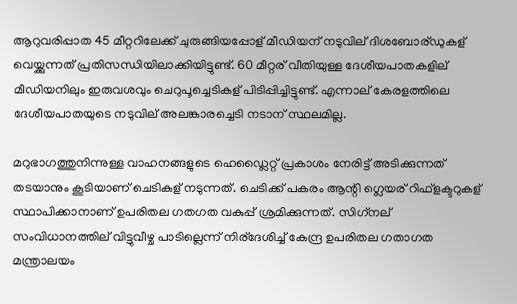ആറുവരിപ്പാത 45 മീറ്ററിലേക്ക് ചുരുങ്ങിയപ്പോള് മീഡിയന് നടുവില് ദിശബോര്ഡുകള് വെയ്ക്കുന്നത് പ്രതിസന്ധിയിലാക്കിയിട്ടുണ്ട്. 60 മീറ്റര് വീതിയുള്ള ദേശീയപാതകളില് മീഡിയനിലും ഇരുവശവും ചെറുപൂച്ചെടികള് പിടിപ്പിച്ചിട്ടുണ്ട്. എന്നാല് കേരളത്തിലെ ദേശീയപാതയുടെ നടുവില് അലങ്കാരച്ചെടി നടാന് സ്ഥലമില്ല.

മറുഭാഗത്തുനിന്നുള്ള വാഹനങ്ങളുടെ ഹെഡ്ലൈറ്റ് പ്രകാശം നേരിട്ട് അടിക്കുന്നത് തടയാനും കൂടിയാണ് ചെടികള് നടുന്നത്. ചെടിക്ക് പകരം ആന്റി ഗ്ലെയര് റിഫ്‌ളക്ടറുകള് സ്ഥാപിക്കാനാണ് ഉപരിതല ഗതഗത വകുപ്പ് ശ്രമിക്കുന്നത്. സിഗ്‌നല് സംവിധാനത്തില് വിട്ടുവീഴ്ച പാടില്ലെന്ന് നിര്ദേശിച്ച് കേന്ദ്ര ഉപരിതല ഗതാഗത മന്ത്രാലയം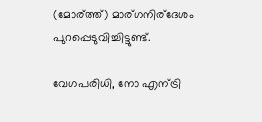(മോര്ത്ത്) മാര്ഗനിര്ദേശം പുറപ്പെടുവിച്ചിട്ടുണ്ട്.

വേഗപരിധി, നോ എന്ട്രി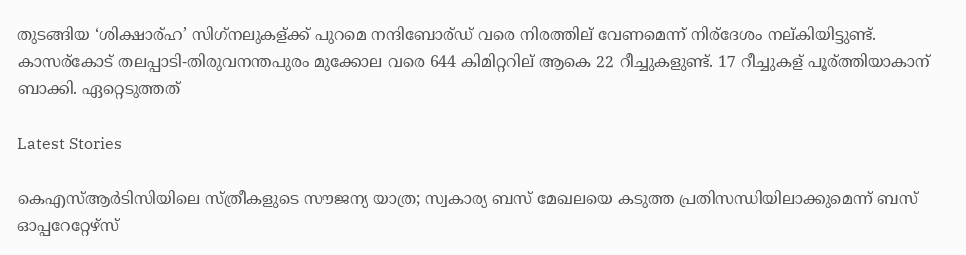തുടങ്ങിയ ‘ശിക്ഷാര്ഹ’ സിഗ്‌നലുകള്ക്ക് പുറമെ നന്ദിബോര്ഡ് വരെ നിരത്തില് വേണമെന്ന് നിര്ദേശം നല്കിയിട്ടുണ്ട്. കാസര്കോട് തലപ്പാടി-തിരുവനന്തപുരം മുക്കോല വരെ 644 കിമിറ്ററില് ആകെ 22 റീച്ചുകളുണ്ട്. 17 റീച്ചുകള് പൂര്ത്തിയാകാന് ബാക്കി. ഏറ്റെടുത്തത്

Latest Stories

കെഎസ്ആർടിസിയിലെ സ്ത്രീകളുടെ സൗജന്യ യാത്ര; സ്വകാര്യ ബസ് മേഖലയെ കടുത്ത പ്രതിസന്ധിയിലാക്കുമെന്ന് ബസ് ഓപ്പറേറ്റേഴ്സ്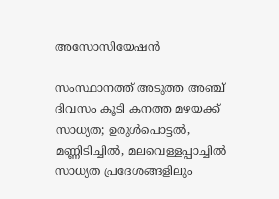അസോസിയേഷൻ

സംസ്ഥാനത്ത് അടുത്ത അഞ്ച് ദിവസം കൂടി കനത്ത മഴയക്ക് സാധ്യത; ഉരുള്‍പൊട്ടല്‍, മണ്ണിടിച്ചില്‍, മലവെള്ളപ്പാച്ചില്‍ സാധ്യത പ്രദേശങ്ങളിലും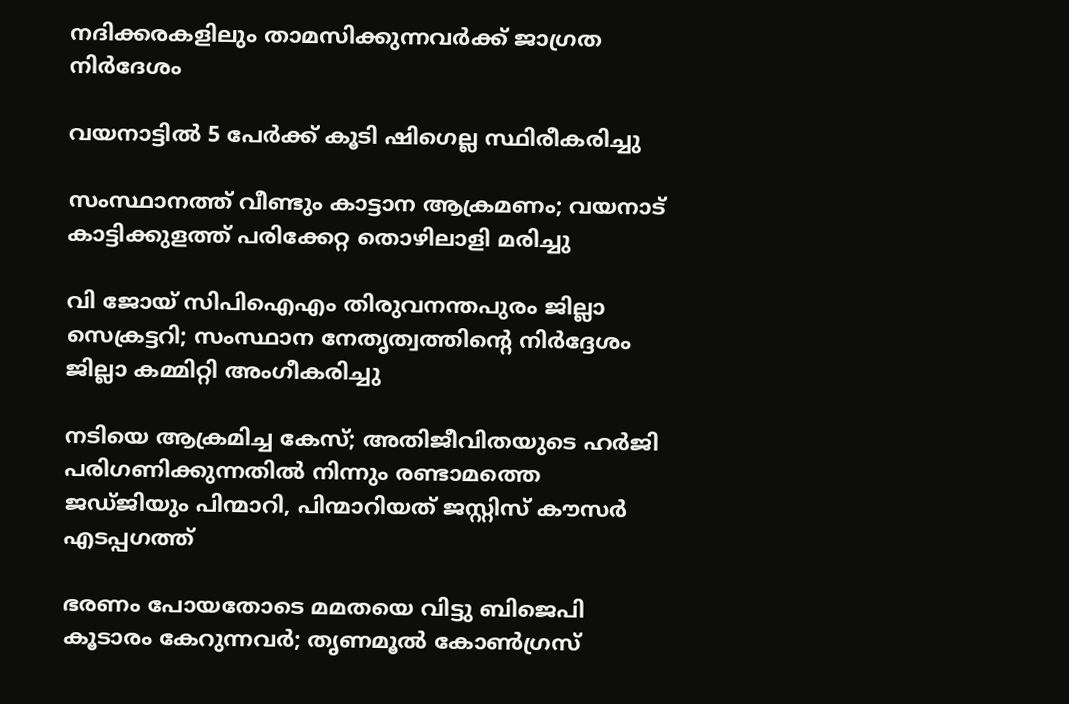നദിക്കരകളിലും താമസിക്കുന്നവര്‍ക്ക് ജാഗ്രത നിര്‍ദേശം

വയനാട്ടിൽ 5 പേർക്ക് കൂടി ഷിഗെല്ല സ്ഥിരീകരിച്ചു

സംസ്ഥാനത്ത് വീണ്ടും കാട്ടാന ആക്രമണം; വയനാട് കാട്ടിക്കുളത്ത് പരിക്കേറ്റ തൊഴിലാളി മരിച്ചു

വി ജോയ് സിപിഐഎം തിരുവനന്തപുരം ജില്ലാ സെക്രട്ടറി; സംസ്ഥാന നേതൃത്വത്തിന്റെ നിര്‍ദ്ദേശം ജില്ലാ കമ്മിറ്റി അംഗീകരിച്ചു

നടിയെ ആക്രമിച്ച കേസ്; അതിജീവിതയുടെ ഹർജി പരിഗണിക്കുന്നതിൽ നിന്നും രണ്ടാമത്തെ ജഡ്ജിയും പിന്മാറി, പിന്മാറിയത് ജസ്റ്റിസ് കൗസര്‍ എടപ്പഗത്ത്

ഭരണം പോയതോടെ മമതയെ വിട്ടു ബിജെപി കൂടാരം കേറുന്നവര്‍; തൃണമൂല്‍ കോണ്‍ഗ്രസ്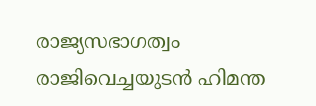രാജ്യസഭാഗത്വം രാജിവെച്ചയുടന്‍ ഹിമന്ത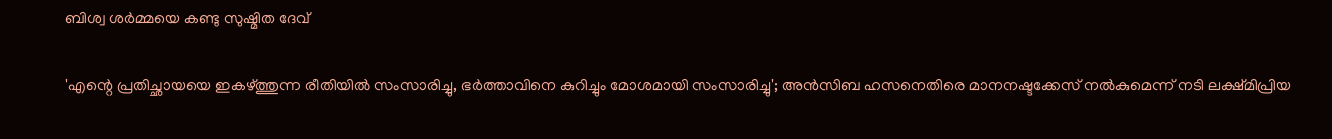ബിശ്വ ശര്‍മ്മയെ കണ്ടു സുഷ്മിത ദേവ്

'എന്റെ പ്രതിച്ഛായയെ ഇകഴ്ത്തുന്ന രീതിയില്‍ സംസാരിച്ചു, ഭര്‍ത്താവിനെ കുറിച്ചും മോശമായി സംസാരിച്ചു'; അന്‍സിബ ഹസനെതിരെ മാനനഷ്ടക്കേസ് നല്‍കുമെന്ന് നടി ലക്ഷ്മിപ്രിയ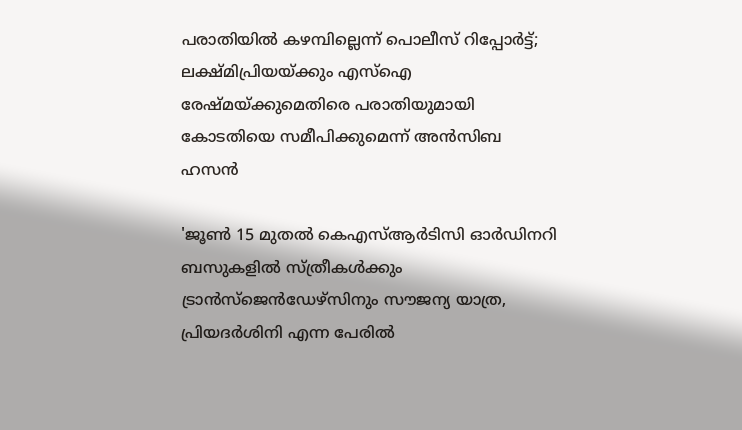പരാതിയില്‍ കഴമ്പില്ലെന്ന് പൊലീസ് റിപ്പോര്‍ട്ട്; ലക്ഷ്മിപ്രിയയ്ക്കും എസ്‌ഐ രേഷ്മയ്ക്കുമെതിരെ പരാതിയുമായി കോടതിയെ സമീപിക്കുമെന്ന് അന്‍സിബ ഹസന്‍

'ജൂൺ 15 മുതൽ കെഎസ്ആർടിസി ഓർ‌ഡിനറി ബസുകളിൽ സ്ത്രീകൾക്കും ട്രാൻസ്ജെൻഡേഴ്സിനും സൗജന്യ യാത്ര, പ്രിയദർശിനി എന്ന പേരിൽ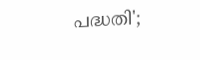പദ്ധതി';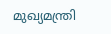മുഖ്യമന്ത്രി